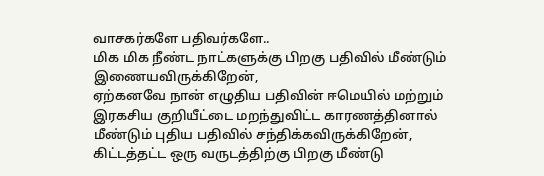வாசகர்களே பதிவர்களே..
மிக மிக நீண்ட நாட்களுக்கு பிறகு பதிவில் மீண்டும் இணையவிருக்கிறேன்,
ஏற்கனவே நான் எழுதிய பதிவின் ஈமெயில் மற்றும் இரகசிய குறியீட்டை மறந்துவிட்ட காரணத்தினால் மீண்டும் புதிய பதிவில் சந்திக்கவிருக்கிறேன், கிட்டத்தட்ட ஒரு வருடத்திற்கு பிறகு மீண்டு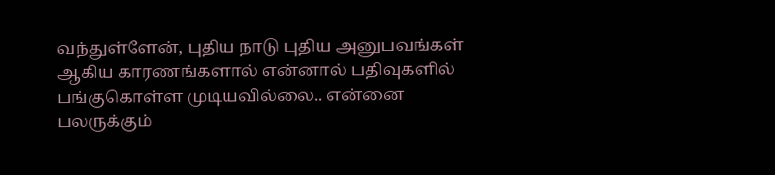வந்துள்ளேன், புதிய நாடு புதிய அனுபவங்கள் ஆகிய காரணங்களால் என்னால் பதிவுகளில் பங்குகொள்ள முடியவில்லை.. என்னை பலருக்கும்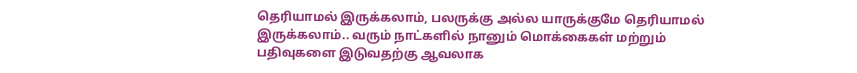தெரியாமல் இருக்கலாம், பலருக்கு அல்ல யாருக்குமே தெரியாமல் இருக்கலாம்.. வரும் நாட்களில் நானும் மொக்கைகள் மற்றும் பதிவுகளை இடுவதற்கு ஆவலாக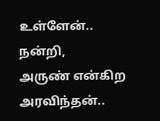உள்ளேன்..
நன்றி,
அருண் என்கிற அரவிந்தன்..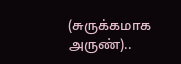(சுருக்கமாக அருண்)..